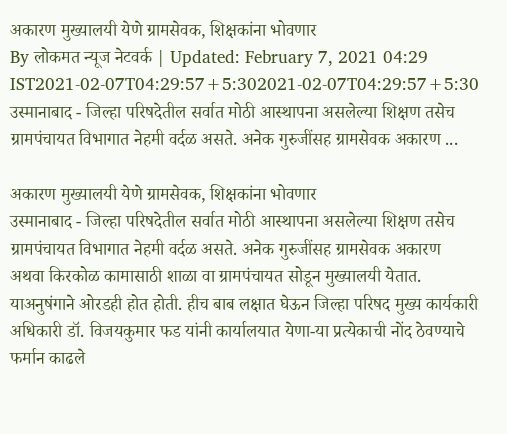अकारण मुख्यालयी येणे ग्रामसेवक, शिक्षकांना भोवणार
By लोकमत न्यूज नेटवर्क | Updated: February 7, 2021 04:29 IST2021-02-07T04:29:57+5:302021-02-07T04:29:57+5:30
उस्मानाबाद - जिल्हा परिषदेतील सर्वात मोठी आस्थापना असलेल्या शिक्षण तसेच ग्रामपंचायत विभागात नेहमी वर्दळ असते. अनेक गुरुजींसह ग्रामसेवक अकारण ...

अकारण मुख्यालयी येणे ग्रामसेवक, शिक्षकांना भोवणार
उस्मानाबाद - जिल्हा परिषदेतील सर्वात मोठी आस्थापना असलेल्या शिक्षण तसेच ग्रामपंचायत विभागात नेहमी वर्दळ असते. अनेक गुरुजींसह ग्रामसेवक अकारण अथवा किरकोळ कामासाठी शाळा वा ग्रामपंचायत सोडून मुख्यालयी येतात. याअनुषंगाने ओरडही होत होती. हीच बाब लक्षात घेऊन जिल्हा परिषद मुख्य कार्यकारी अधिकारी डॉ. विजयकुमार फड यांनी कार्यालयात येणा-या प्रत्येकाची नोंद ठेवण्याचे फर्मान काढले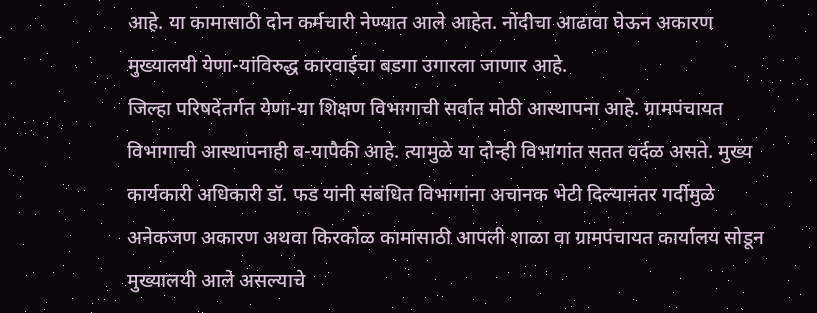आहे. या कामासाठी दोन कर्मचारी नेण्यात आले आहेत. नोंदीचा आढावा घेऊन अकारण मुख्यालयी येणा-यांविरुद्ध कारवाईचा बडगा उगारला जाणार आहे.
जिल्हा परिषदेंतर्गत येणा-या शिक्षण विभागाची सर्वात मोठी आस्थापना आहे. ग्रामपंचायत विभागाची आस्थापनाही ब-यापैकी आहे. त्यामुळे या दोन्ही विभागांत सतत वर्दळ असते. मुख्य कार्यकारी अधिकारी डॉ. फड यांनी संबंधित विभागांना अचानक भेटी दिल्यानंतर गर्दीमुळे अनेकजण अकारण अथवा किरकोळ कामासाठी आपली शाळा वा ग्रामपंचायत कार्यालय सोडून मुख्यालयी आले असल्याचे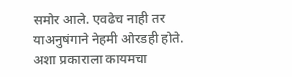समोर आले. एवढेच नाही तर याअनुषंगाने नेहमी ओरडही होते. अशा प्रकाराला कायमचा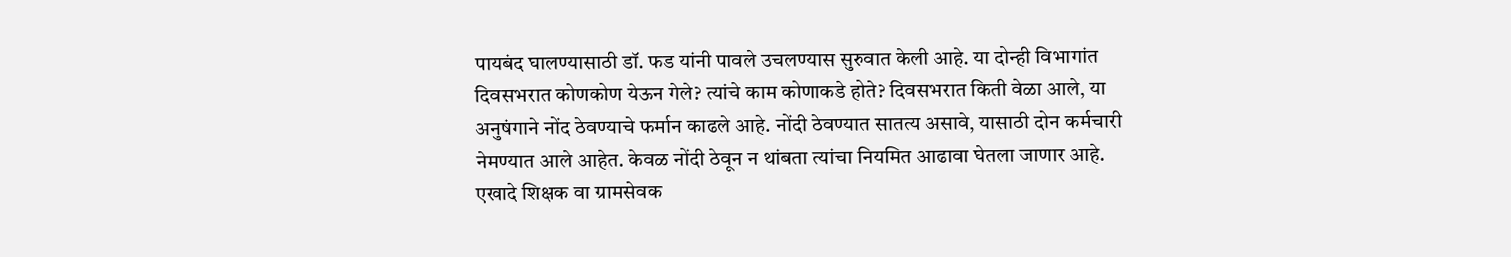पायबंद घालण्यासाठी डॉ. फड यांनी पावले उचलण्यास सुरुवात केली आहे. या दोन्ही विभागांत दिवसभरात कोणकोण येऊन गेले? त्यांचे काम कोणाकडे होते? दिवसभरात किती वेळा आले, या अनुषंगाने नोंद ठेवण्याचे फर्मान काढले आहे. नोंदी ठेवण्यात सातत्य असावे, यासाठी दोन कर्मचारी नेमण्यात आले आहेत. केवळ नोंदी ठेवून न थांबता त्यांचा नियमित आढावा घेतला जाणार आहे. एखादे शिक्षक वा ग्रामसेवक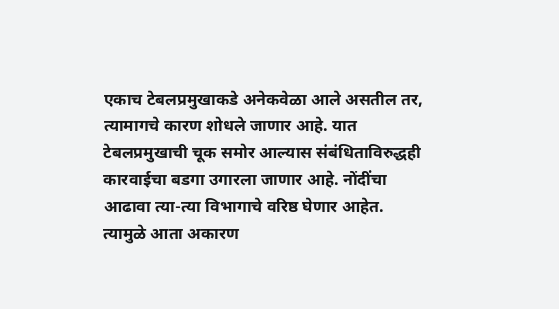एकाच टेबलप्रमुखाकडे अनेकवेळा आले असतील तर, त्यामागचे कारण शोधले जाणार आहे. यात टेबलप्रमुखाची चूक समोर आल्यास संबंधिताविरुद्धही कारवाईचा बडगा उगारला जाणार आहे. नोंदींचा आढावा त्या-त्या विभागाचे वरिष्ठ घेणार आहेत. त्यामुळे आता अकारण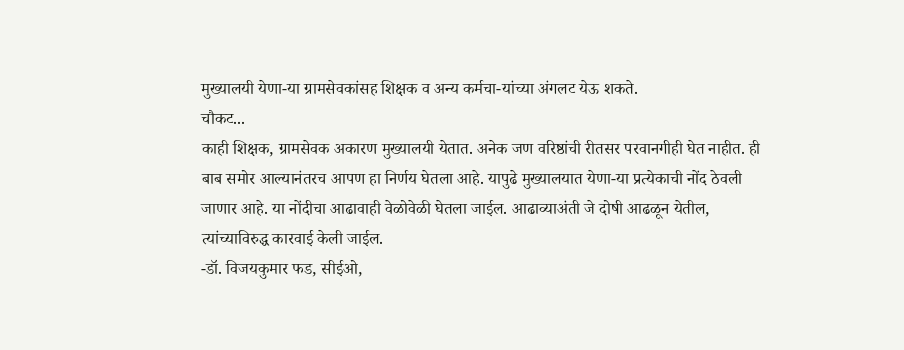मुख्यालयी येणा-या ग्रामसेवकांसह शिक्षक व अन्य कर्मचा-यांच्या अंगलट येऊ शकते.
चौकट...
काही शिक्षक, ग्रामसेवक अकारण मुख्यालयी येतात. अनेक जण वरिष्ठांची रीतसर परवानगीही घेत नाहीत. ही बाब समोर आल्यानंतरच आपण हा निर्णय घेतला आहे. यापुढे मुख्यालयात येणा-या प्रत्येकाची नोंद ठेवली जाणार आहे. या नोंदीचा आढावाही वेळोवेळी घेतला जाईल. आढाव्याअंती जे दोषी आढळून येतील, त्यांच्याविरुद्ध कारवाई केली जाईल.
-डॉ. विजयकुमार फड, सीईओ,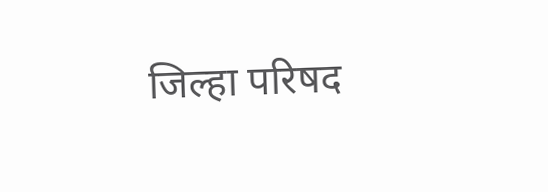जिल्हा परिषद